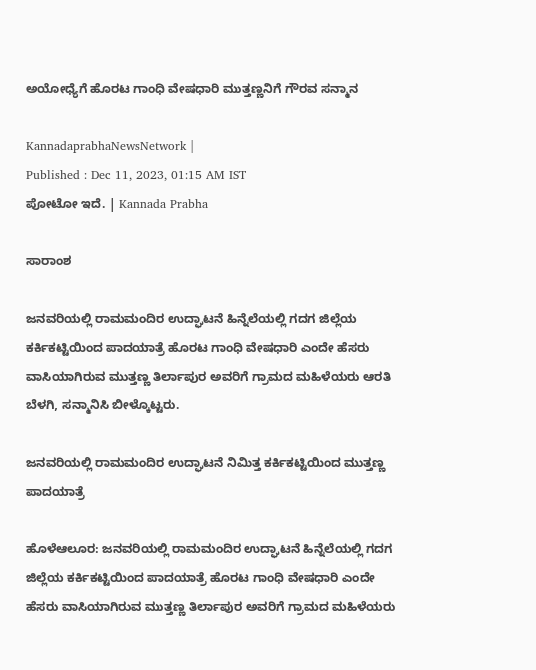ಅಯೋಧ್ಯೆಗೆ ಹೊರಟ ಗಾಂಧಿ ವೇಷಧಾರಿ ಮುತ್ತಣ್ಣನಿಗೆ ಗೌರವ ಸನ್ಮಾನ

KannadaprabhaNewsNetwork |
Published : Dec 11, 2023, 01:15 AM IST
ಪೋಟೋ ಇದೆ. | Kannada Prabha

ಸಾರಾಂಶ

ಜನವರಿಯಲ್ಲಿ ರಾಮಮಂದಿರ ಉದ್ಘಾಟನೆ ಹಿನ್ನೆಲೆಯಲ್ಲಿ ಗದಗ ಜಿಲ್ಲೆಯ ಕರ್ಕಿಕಟ್ಟಿಯಿಂದ ಪಾದಯಾತ್ರೆ ಹೊರಟ ಗಾಂಧಿ ವೇಷಧಾರಿ ಎಂದೇ ಹೆಸರು ವಾಸಿಯಾಗಿರುವ ಮುತ್ತಣ್ಣ ತಿರ್ಲಾಪುರ ಅವರಿಗೆ ಗ್ರಾಮದ ಮಹಿಳೆಯರು ಆರತಿ ಬೆಳಗಿ, ಸನ್ಮಾನಿಸಿ ಬೀಳ್ಕೊಟ್ಟರು.

ಜನವರಿಯಲ್ಲಿ ರಾಮಮಂದಿರ ಉದ್ಘಾಟನೆ ನಿಮಿತ್ತ ಕರ್ಕಿಕಟ್ಟಿಯಿಂದ ಮುತ್ತಣ್ಣ ಪಾದಯಾತ್ರೆ

ಹೊಳೆಆಲೂರ: ಜನವರಿಯಲ್ಲಿ ರಾಮಮಂದಿರ ಉದ್ಘಾಟನೆ ಹಿನ್ನೆಲೆಯಲ್ಲಿ ಗದಗ ಜಿಲ್ಲೆಯ ಕರ್ಕಿಕಟ್ಟಿಯಿಂದ ಪಾದಯಾತ್ರೆ ಹೊರಟ ಗಾಂಧಿ ವೇಷಧಾರಿ ಎಂದೇ ಹೆಸರು ವಾಸಿಯಾಗಿರುವ ಮುತ್ತಣ್ಣ ತಿರ್ಲಾಪುರ ಅವರಿಗೆ ಗ್ರಾಮದ ಮಹಿಳೆಯರು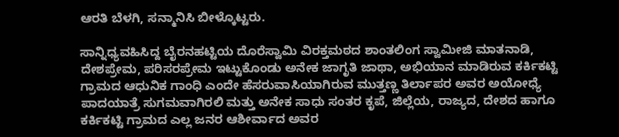ಆರತಿ ಬೆಳಗಿ, ಸನ್ಮಾನಿಸಿ ಬೀಳ್ಕೊಟ್ಟರು.

ಸಾನ್ನಿಧ್ಯವಹಿಸಿದ್ದ ಬೈರನಹಟ್ಟಿಯ ದೊರೆಸ್ವಾಮಿ ವಿರಕ್ತಮಠದ ಶಾಂತಲಿಂಗ ಸ್ವಾಮೀಜಿ ಮಾತನಾಡಿ, ದೇಶಪ್ರೇಮ, ಪರಿಸರಪ್ರೇಮ ಇಟ್ಟುಕೊಂಡು ಅನೇಕ ಜಾಗೃತಿ ಜಾಥಾ, ಅಭಿಯಾನ ಮಾಡಿರುವ ಕರ್ಕಿಕಟ್ಟಿ ಗ್ರಾಮದ ಆಧುನಿಕ ಗಾಂಧಿ ಎಂದೇ ಹೆಸರುವಾಸಿಯಾಗಿರುವ ಮುತ್ತಣ್ಣ ತಿರ್ಲಾಪರ ಅವರ ಅಯೋಧ್ಯೆ ಪಾದಯಾತ್ರೆ ಸುಗಮವಾಗಿರಲಿ ಮತ್ತು ಅನೇಕ ಸಾಧು ಸಂತರ ಕೃಪೆ, ಜಿಲ್ಲೆಯ, ರಾಜ್ಯದ, ದೇಶದ ಹಾಗೂ ಕರ್ಕಿಕಟ್ಟಿ ಗ್ರಾಮದ ಎಲ್ಲ ಜನರ ಆಶೀರ್ವಾದ ಅವರ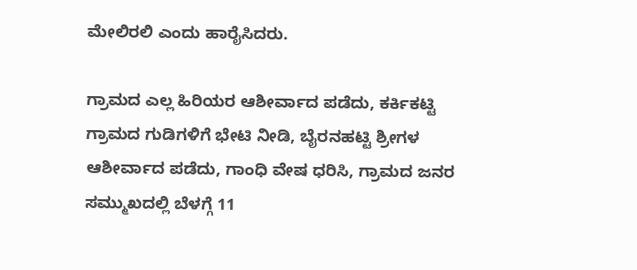ಮೇಲಿರಲಿ ಎಂದು ಹಾರೈಸಿದರು.

ಗ್ರಾಮದ ಎಲ್ಲ ಹಿರಿಯರ ಆಶೀರ್ವಾದ ಪಡೆದು, ಕರ್ಕಿಕಟ್ಟಿ ಗ್ರಾಮದ ಗುಡಿಗಳಿಗೆ ಭೇಟಿ ನೀಡಿ, ಬೈರನಹಟ್ಟಿ ಶ್ರೀಗಳ ಆಶೀರ್ವಾದ ಪಡೆದು, ಗಾಂಧಿ ವೇಷ ಧರಿಸಿ, ಗ್ರಾಮದ ಜನರ ಸಮ್ಮುಖದಲ್ಲಿ ಬೆಳಗ್ಗೆ 11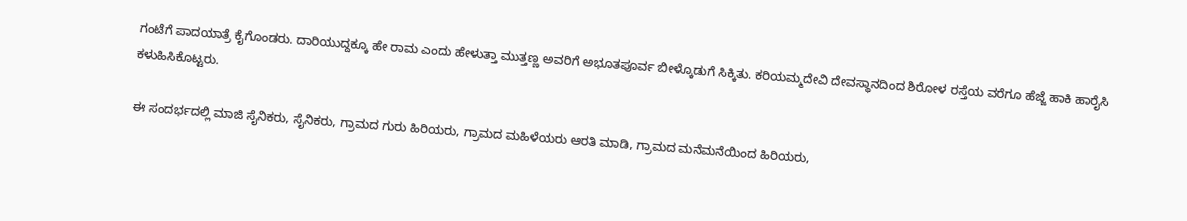ಗಂಟೆಗೆ ಪಾದಯಾತ್ರೆ ಕೈಗೊಂಡರು. ದಾರಿಯುದ್ದಕ್ಕೂ ಹೇ ರಾಮ ಎಂದು ಹೇಳುತ್ತಾ ಮುತ್ತಣ್ಣ ಅವರಿಗೆ ಅಭೂತಪೂರ್ವ ಬೀಳ್ಕೊಡುಗೆ ಸಿಕ್ಕಿತು. ಕರಿಯಮ್ಮದೇವಿ ದೇವಸ್ಥಾನದಿಂದ ಶಿರೋಳ ರಸ್ತೆಯ ವರೆಗೂ ಹೆಜ್ಜೆ ಹಾಕಿ ಹಾರೈಸಿ ಕಳುಹಿಸಿಕೊಟ್ಟರು.

ಈ ಸಂದರ್ಭದಲ್ಲಿ ಮಾಜಿ ಸೈನಿಕರು, ಸೈನಿಕರು, ಗ್ರಾಮದ ಗುರು ಹಿರಿಯರು, ಗ್ರಾಮದ ಮಹಿಳೆಯರು ಆರತಿ ಮಾಡಿ, ಗ್ರಾಮದ ಮನೆಮನೆಯಿಂದ ಹಿರಿಯರು,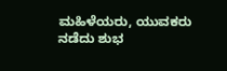ಮಹಿಳೆಯರು, ಯುವಕರು ನಡೆದು ಶುಭ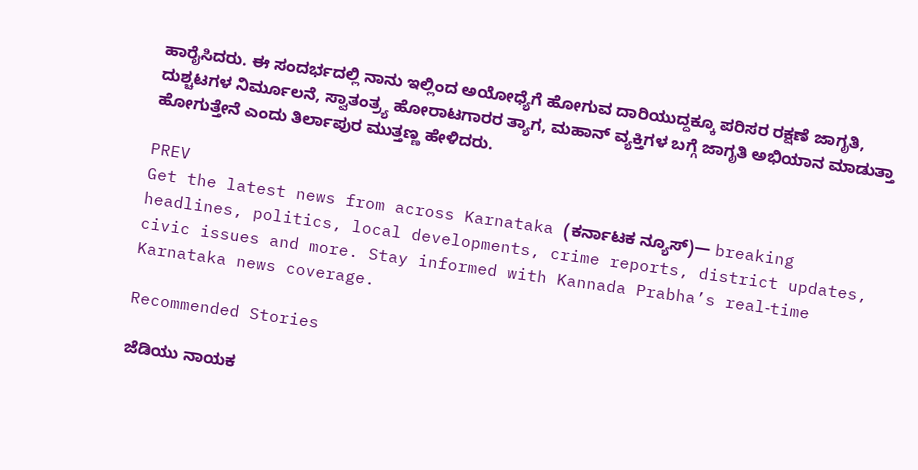ಹಾರೈಸಿದರು. ಈ ಸಂದರ್ಭದಲ್ಲಿ ನಾನು ಇಲ್ಲಿಂದ ಅಯೋಧ್ಯೆಗೆ ಹೋಗುವ ದಾರಿಯುದ್ದಕ್ಕೂ ಪರಿಸರ ರಕ್ಷಣೆ ಜಾಗೃತಿ, ದುಶ್ಚಟಗಳ ನಿರ್ಮೂಲನೆ, ಸ್ವಾತಂತ್ರ್ಯ ಹೋರಾಟಗಾರರ ತ್ಯಾಗ, ಮಹಾನ್ ವ್ಯಕ್ತಿಗಳ ಬಗ್ಗೆ ಜಾಗೃತಿ ಅಭಿಯಾನ ಮಾಡುತ್ತಾ ಹೋಗುತ್ತೇನೆ ಎಂದು ತಿರ್ಲಾಪುರ ಮುತ್ತಣ್ಣ ಹೇಳಿದರು.

PREV
Get the latest news from across Karnataka (ಕರ್ನಾಟಕ ನ್ಯೂಸ್)— breaking headlines, politics, local developments, crime reports, district updates, civic issues and more. Stay informed with Kannada Prabha’s real‑time Karnataka news coverage.

Recommended Stories

ಜೆಡಿಯು ನಾಯಕ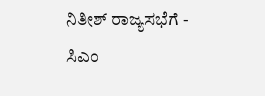ನಿತೀಶ್‌ ರಾಜ್ಯಸಭೆಗೆ - ಸಿಎಂ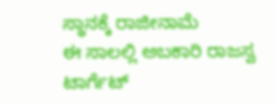ಸ್ಥಾನಕ್ಕೆ ರಾಜೀನಾಮೆ
ಈ ಸಾಲಲ್ಲಿ ಅಬಕಾರಿ ರಾಜಸ್ವ ಟಾರ್ಗೆಟ್‌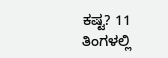ಕಷ್ಟ? 11 ತಿಂಗಳಲ್ಲಿ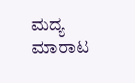ಮದ್ಯ ಮಾರಾಟ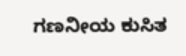ಗಣನೀಯ ಕುಸಿತ